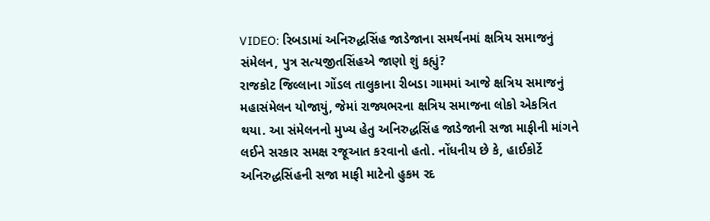VIDEO: રિબડામાં અનિરુદ્ધસિંહ જાડેજાના સમર્થનમાં ક્ષત્રિય સમાજનું સંમેલન, પુત્ર સત્યજીતસિંહએ જાણો શું કહ્યું?
રાજકોટ જિલ્લાના ગોંડલ તાલુકાના રીબડા ગામમાં આજે ક્ષત્રિય સમાજનું મહાસંમેલન યોજાયું, જેમાં રાજ્યભરના ક્ષત્રિય સમાજના લોકો એકત્રિત થયા. આ સંમેલનનો મુખ્ય હેતુ અનિરુદ્ધસિંહ જાડેજાની સજા માફીની માંગને લઈને સરકાર સમક્ષ રજૂઆત કરવાનો હતો. નોંધનીય છે કે, હાઈકોર્ટે અનિરુદ્ધસિંહની સજા માફી માટેનો હુકમ રદ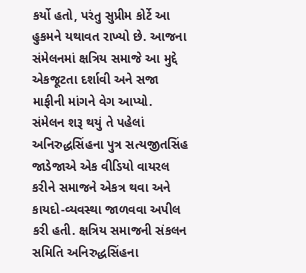કર્યો હતો, પરંતુ સુપ્રીમ કોર્ટે આ હુકમને યથાવત રાખ્યો છે. આજના સંમેલનમાં ક્ષત્રિય સમાજે આ મુદ્દે એકજૂટતા દર્શાવી અને સજા માફીની માંગને વેગ આપ્યો.
સંમેલન શરૂ થયું તે પહેલાં અનિરુદ્ધસિંહના પુત્ર સત્યજીતસિંહ જાડેજાએ એક વીડિયો વાયરલ કરીને સમાજને એકત્ર થવા અને કાયદો-વ્યવસ્થા જાળવવા અપીલ કરી હતી. ક્ષત્રિય સમાજની સંકલન સમિતિ અનિરુદ્ધસિંહના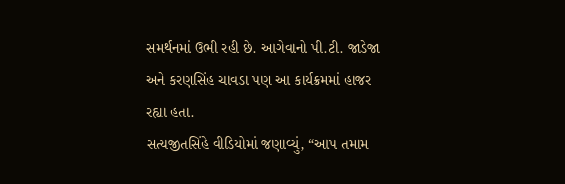સમર્થનમાં ઉભી રહી છે. આગેવાનો પી.ટી. જાડેજા અને કરણસિંહ ચાવડા પણ આ કાર્યક્રમમાં હાજર રહ્યા હતા.
સત્યજીતસિંહે વીડિયોમાં જણાવ્યું, “આપ તમામ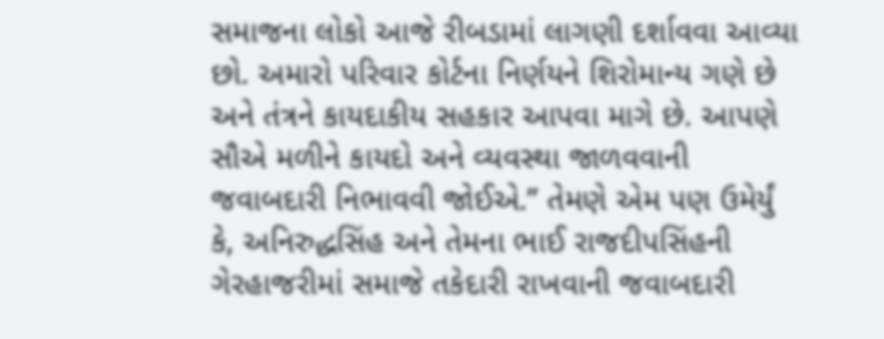સમાજના લોકો આજે રીબડામાં લાગણી દર્શાવવા આવ્યા છો. અમારો પરિવાર કોર્ટના નિર્ણયને શિરોમાન્ય ગણે છે અને તંત્રને કાયદાકીય સહકાર આપવા માગે છે. આપણે સૌએ મળીને કાયદો અને વ્યવસ્થા જાળવવાની જવાબદારી નિભાવવી જોઈએ.” તેમણે એમ પણ ઉમેર્યું કે, અનિરુદ્ધસિંહ અને તેમના ભાઈ રાજદીપસિંહની ગેરહાજરીમાં સમાજે તકેદારી રાખવાની જવાબદારી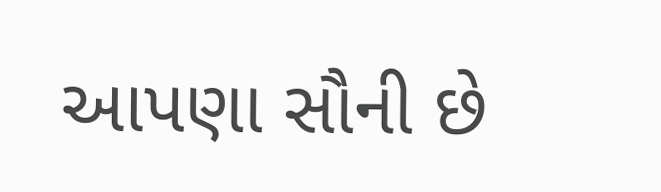આપણા સૌની છે